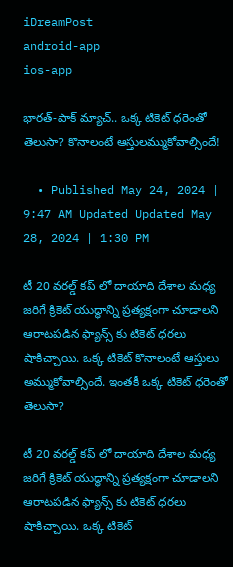iDreamPost
android-app
ios-app

భారత్-పాక్ మ్యాచ్.. ఒక్క టికెట్ ధరెంతో తెలుసా? కొనాలంటే ఆస్తులమ్ముకోవాల్సిందే!

  • Published May 24, 2024 | 9:47 AM Updated Updated May 28, 2024 | 1:30 PM

టీ 20 వరల్డ్ కప్ లో దాయాది దేశాల మధ్య జరిగే క్రికెట్ యుద్ధాన్ని ప్రత్యక్షంగా చూడాలని ఆరాటపడిన ఫ్యాన్స్ కు టికెట్ ధరలు షాకిచ్చాయి. ఒక్క టికెట్ కొనాలంటే ఆస్తులు అమ్ముకోవాల్సిందే. ఇంతకీ ఒక్క టికెట్ ధరెంతో తెలుసా?

టీ 20 వరల్డ్ కప్ లో దాయాది దేశాల మధ్య జరిగే క్రికెట్ యుద్ధాన్ని ప్రత్యక్షంగా చూడాలని ఆరాటపడిన ఫ్యాన్స్ కు టికెట్ ధరలు షాకిచ్చాయి. ఒక్క టికెట్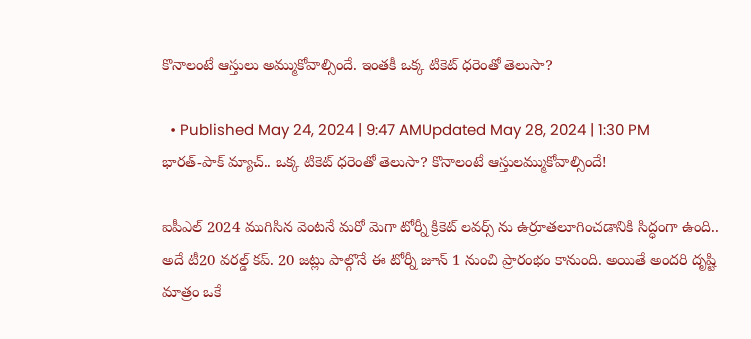కొనాలంటే ఆస్తులు అమ్ముకోవాల్సిందే. ఇంతకీ ఒక్క టికెట్ ధరెంతో తెలుసా?

  • Published May 24, 2024 | 9:47 AMUpdated May 28, 2024 | 1:30 PM
భారత్-పాక్ మ్యాచ్.. ఒక్క టికెట్ ధరెంతో తెలుసా? కొనాలంటే ఆస్తులమ్ముకోవాల్సిందే!

ఐపీఎల్ 2024 ముగిసిన వెంటనే మరో మెగా టోర్నీ క్రికెట్ లవర్స్ ను ఉర్రూతలూగించడానికి సిద్ధంగా ఉంది.. అదే టీ20 వరల్డ్ కప్. 20 జట్లు పాల్గొనే ఈ టోర్నీ జూన్ 1 నుంచి ప్రారంభం కానుంది. అయితే అందరి దృష్టి మాత్రం ఒకే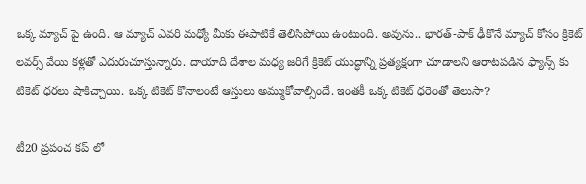ఒక్క మ్యాచ్ పై ఉంది. ఆ మ్యాచ్ ఎవరి మధ్యో మీకు ఈపాటికే తెలిసిపోయి ఉంటుంది. అవును.. భారత్-పాక్ ఢీకొనే మ్యాచ్ కోసం క్రికెట్ లవర్స్ వేయి కళ్లతో ఎదురుచూస్తున్నారు. దాయాది దేశాల మధ్య జరిగే క్రికెట్ యుద్ధాన్ని ప్రత్యక్షంగా చూడాలని ఆరాటపడిన ఫ్యాన్స్ కు టికెట్ ధరలు షాకిచ్చాయి. ఒక్క టికెట్ కొనాలంటే ఆస్తులు అమ్ముకోవాల్సిందే. ఇంతకీ ఒక్క టికెట్ ధరెంతో తెలుసా?

టీ20 ప్రపంచ కప్ లో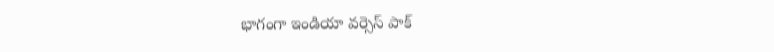భాగంగా ఇండియా వర్సెస్ పాక్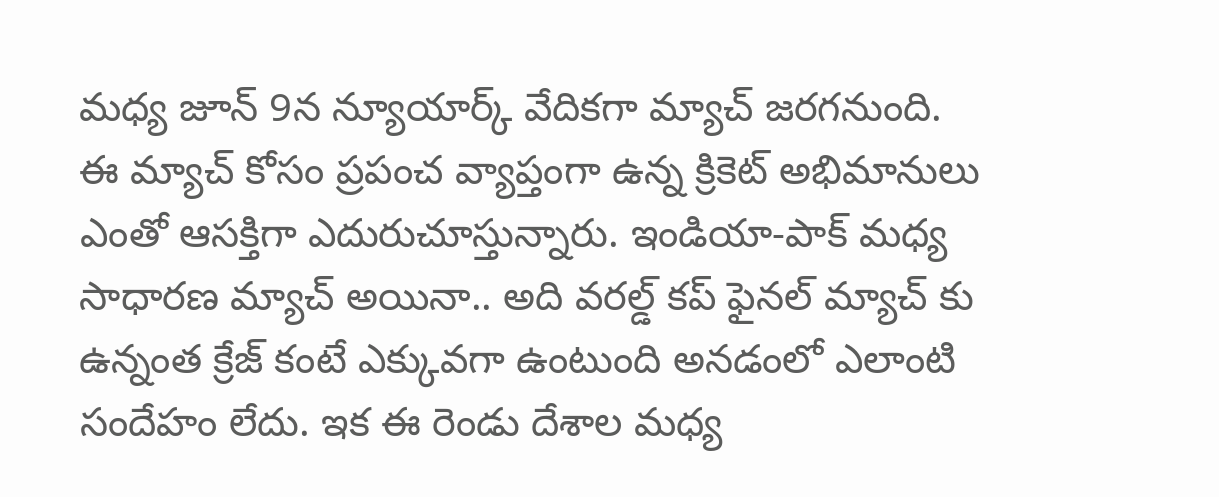మధ్య జూన్ 9న న్యూయార్క్ వేదికగా మ్యాచ్ జరగనుంది. ఈ మ్యాచ్ కోసం ప్రపంచ వ్యాప్తంగా ఉన్న క్రికెట్ అభిమానులు ఎంతో ఆసక్తిగా ఎదురుచూస్తున్నారు. ఇండియా-పాక్ మధ్య సాధారణ మ్యాచ్ అయినా.. అది వరల్డ్ కప్ ఫైనల్ మ్యాచ్ కు ఉన్నంత క్రేజ్ కంటే ఎక్కువగా ఉంటుంది అనడంలో ఎలాంటి సందేహం లేదు. ఇక ఈ రెండు దేశాల మధ్య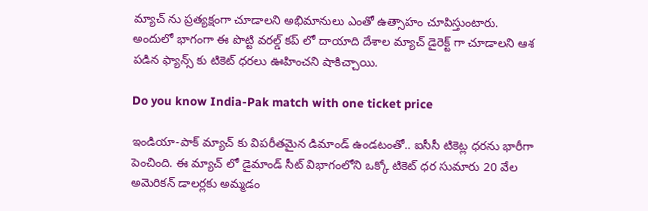మ్యాచ్ ను ప్రత్యక్షంగా చూడాలని అభిమానులు ఎంతో ఉత్సాహం చూపిస్తుంటారు. అందులో భాగంగా ఈ పొట్టి వరల్డ్ కప్ లో దాయాది దేశాల మ్యాచ్ డైరెక్ట్ గా చూడాలని ఆశ పడిన ఫ్యాన్స్ కు టికెట్ ధరలు ఊహించని షాకిచ్చాయి.

Do you know India-Pak match with one ticket price

ఇండియా-పాక్ మ్యాచ్ కు విపరీతమైన డిమాండ్ ఉండటంతో.. ఐసీసీ టికెట్ల ధరను భారీగా పెంచింది. ఈ మ్యాచ్ లో డైమాండ్ సీట్ విభాగంలోని ఒక్కో టికెట్ ధర సుమారు 20 వేల అమెరికన్ డాలర్లకు అమ్మడం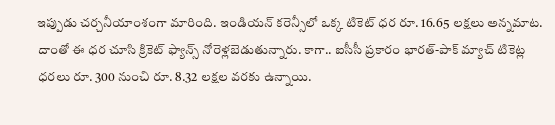ఇప్పుడు చర్చనీయాంశంగా మారింది. ఇండియన్ కరెన్సీలో ఒక్క టికెట్ ధర రూ. 16.65 లక్షలు అన్నమాట. దాంతో ఈ ధర చూసి క్రికెట్ ఫ్యాన్స్ నోరెళ్లబెడుతున్నారు. కాగా.. ఐసీసీ ప్రకారం భారత్-పాక్ మ్యాచ్ టికెట్ల ధరలు రూ. 300 నుంచి రూ. 8.32 లక్షల వరకు ఉన్నాయి.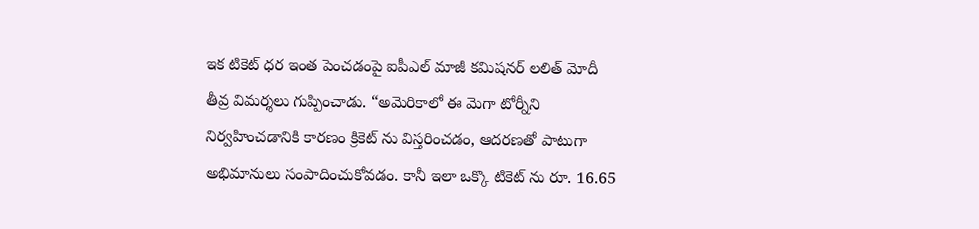ఇక టికెట్ ధర ఇంత పెంచడంపై ఐపీఎల్ మాజీ కమిషనర్ లలిత్ మోదీ తీవ్ర విమర్శలు గుప్పించాడు. “అమెరికాలో ఈ మెగా టోర్నీని నిర్వహించడానికి కారణం క్రికెట్ ను విస్తరించడం, ఆదరణతో పాటుగా అభిమానులు సంపాదించుకోవడం. కానీ ఇలా ఒక్కొ టికెట్ ను రూ. 16.65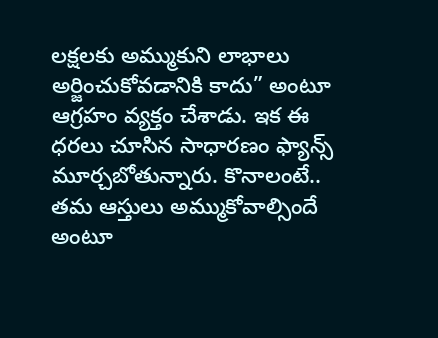లక్షలకు అమ్ముకుని లాభాలు అర్జించుకోవడానికి కాదు” అంటూ ఆగ్రహం వ్యక్తం చేశాడు. ఇక ఈ ధరలు చూసిన సాధారణం ఫ్యాన్స్ మూర్చబోతున్నారు. కొనాలంటే.. తమ ఆస్తులు అమ్ముకోవాల్సిందే అంటూ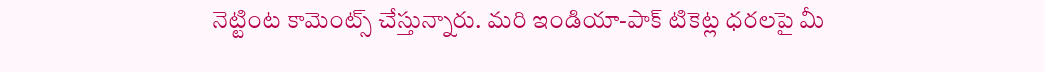నెట్టింట కామెంట్స్ చేస్తున్నారు. మరి ఇండియా-పాక్ టికెట్ల ధరలపై మీ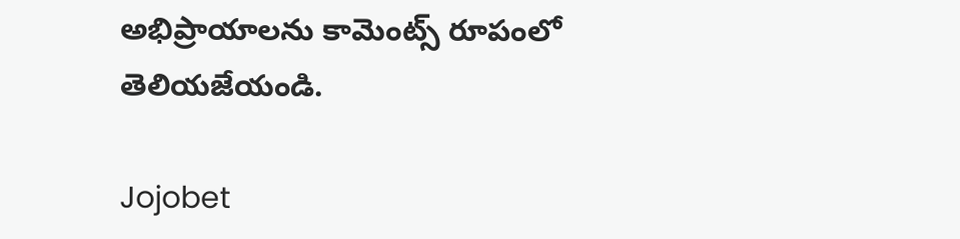అభిప్రాయాలను కామెంట్స్ రూపంలో తెలియజేయండి.

Jojobet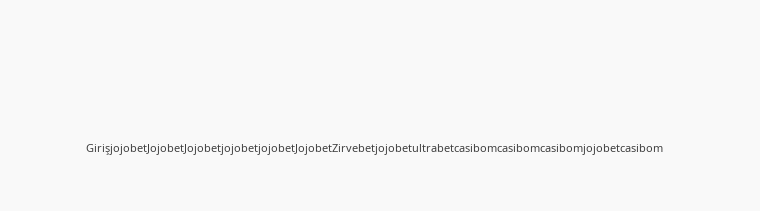GirişjojobetJojobetJojobetjojobetjojobetJojobetZirvebetjojobetultrabetcasibomcasibomcasibomjojobetcasibom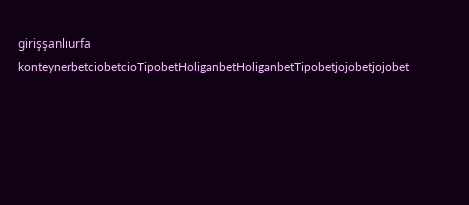girişşanlıurfa konteynerbetciobetcioTipobetHoliganbetHoliganbetTipobetjojobetjojobet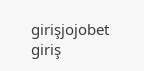girişjojobet giriş